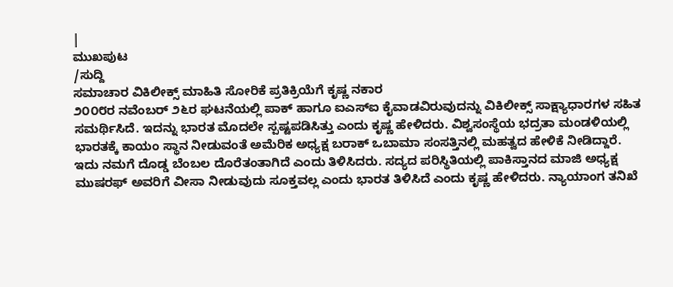|
ಮುಖಪುಟ
/ಸುದ್ದಿ
ಸಮಾಚಾರ ವಿಕಿಲೀಕ್ಸ್ ಮಾಹಿತಿ ಸೋರಿಕೆ ಪ್ರತಿಕ್ರಿಯೆಗೆ ಕೃಷ್ಣ ನಕಾರ
೨೦೦೮ರ ನವೆಂಬರ್ ೨೬ರ ಘಟನೆಯಲ್ಲಿ ಪಾಕ್ ಹಾಗೂ ಐಎಸ್ಐ ಕೈವಾಡವಿರುವುದನ್ನು ವಿಕಿಲೀಕ್ಸ್ ಸಾಕ್ಷ್ಯಾಧಾರಗಳ ಸಹಿತ ಸಮರ್ಥಿಸಿದೆ. ಇದನ್ನು ಭಾರತ ಮೊದಲೇ ಸ್ಪಷ್ಟಪಡಿಸಿತ್ತು ಎಂದು ಕೃಷ್ಣ ಹೇಳಿದರು. ವಿಶ್ವಸಂಸ್ಥೆಯ ಭದ್ರತಾ ಮಂಡಳಿಯಲ್ಲಿ ಭಾರತಕ್ಕೆ ಕಾಯಂ ಸ್ಥಾನ ನೀಡುವಂತೆ ಅಮೆರಿಕ ಅಧ್ಯಕ್ಷ ಬರಾಕ್ ಒಬಾಮಾ ಸಂಸತ್ತಿನಲ್ಲಿ ಮಹತ್ವದ ಹೇಳಿಕೆ ನೀಡಿದ್ದಾರೆ. ಇದು ನಮಗೆ ದೊಡ್ಡ ಬೆಂಬಲ ದೊರೆತಂತಾಗಿದೆ ಎಂದು ತಿಳಿಸಿದರು. ಸದ್ಯದ ಪರಿಸ್ಥಿತಿಯಲ್ಲಿ ಪಾಕಿಸ್ತಾನದ ಮಾಜಿ ಅಧ್ಯಕ್ಷ ಮುಷರಫ್ ಅವರಿಗೆ ವೀಸಾ ನೀಡುವುದು ಸೂಕ್ತವಲ್ಲ ಎಂದು ಭಾರತ ತಿಳಿಸಿದೆ ಎಂದು ಕೃಷ್ಣ ಹೇಳಿದರು. ನ್ಯಾಯಾಂಗ ತನಿಖೆ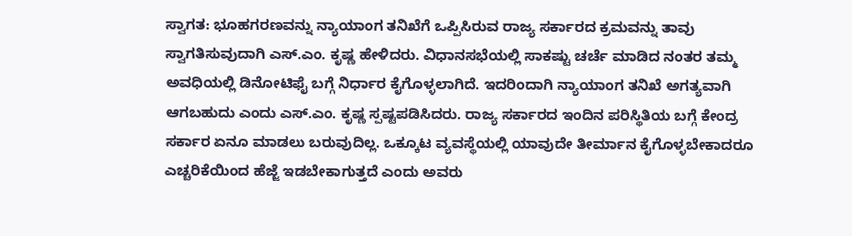ಸ್ವಾಗತ: ಭೂಹಗರಣವನ್ನು ನ್ಯಾಯಾಂಗ ತನಿಖೆಗೆ ಒಪ್ಪಿಸಿರುವ ರಾಜ್ಯ ಸರ್ಕಾರದ ಕ್ರಮವನ್ನು ತಾವು ಸ್ವಾಗತಿಸುವುದಾಗಿ ಎಸ್.ಎಂ. ಕೃಷ್ಣ ಹೇಳಿದರು. ವಿಧಾನಸಭೆಯಲ್ಲಿ ಸಾಕಷ್ಟು ಚರ್ಚೆ ಮಾಡಿದ ನಂತರ ತಮ್ಮ ಅವಧಿಯಲ್ಲಿ ಡಿನೋಟಿಫೈ ಬಗ್ಗೆ ನಿರ್ಧಾರ ಕೈಗೊಳ್ಳಲಾಗಿದೆ. ಇದರಿಂದಾಗಿ ನ್ಯಾಯಾಂಗ ತನಿಖೆ ಅಗತ್ಯವಾಗಿ ಆಗಬಹುದು ಎಂದು ಎಸ್.ಎಂ. ಕೃಷ್ಣ ಸ್ಪಷ್ಟಪಡಿಸಿದರು. ರಾಜ್ಯ ಸರ್ಕಾರದ ಇಂದಿನ ಪರಿಸ್ಥಿತಿಯ ಬಗ್ಗೆ ಕೇಂದ್ರ ಸರ್ಕಾರ ಏನೂ ಮಾಡಲು ಬರುವುದಿಲ್ಲ. ಒಕ್ಕೂಟ ವ್ಯವಸ್ಥೆಯಲ್ಲಿ ಯಾವುದೇ ತೀರ್ಮಾನ ಕೈಗೊಳ್ಳಬೇಕಾದರೂ ಎಚ್ಚರಿಕೆಯಿಂದ ಹೆಜ್ಜೆ ಇಡಬೇಕಾಗುತ್ತದೆ ಎಂದು ಅವರು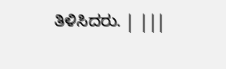ತಿಳಿಸಿದರು. | |||